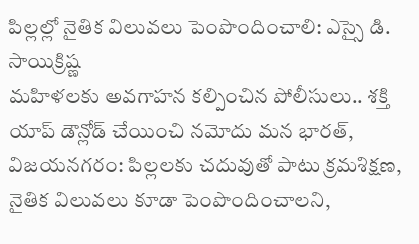పిల్లల్లో నైతిక విలువలు పెంపొందించాలి: ఎస్సై డి. సాయిక్రిష్ణ
మహిళలకు అవగాహన కల్పించిన పోలీసులు.. శక్తి యాప్ డౌన్లోడ్ చేయించి నమోదు మన భారత్, విజయనగరం: పిల్లలకు చదువుతో పాటు క్రమశిక్షణ, నైతిక విలువలు కూడా పెంపొందించాలని,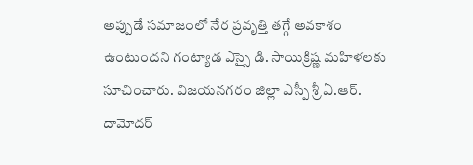అప్పుడే సమాజంలో నేర ప్రవృత్తి తగ్గే అవకాశం ఉంటుందని గంట్యాడ ఎస్సై డి. సాయిక్రిష్ణ మహిళలకు సూచించారు. విజయనగరం జిల్లా ఎస్పీ శ్రీ ఏ.ఆర్. దామోదర్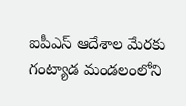ఐపీఎస్ ఆదేశాల మేరకు గంట్యాడ మండలంలోని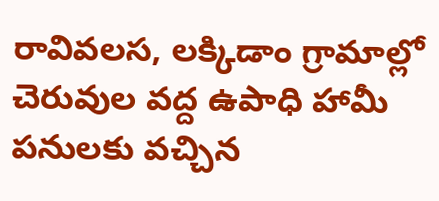రావివలస, లక్కిడాం గ్రామాల్లో చెరువుల వద్ద ఉపాధి హామీ పనులకు వచ్చిన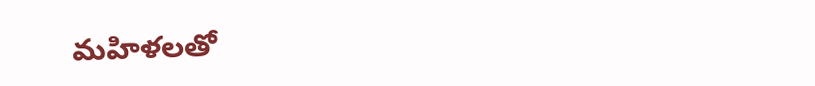మహిళలతో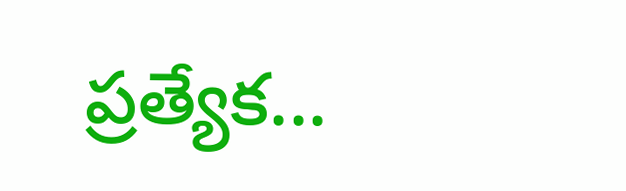ప్రత్యేక...